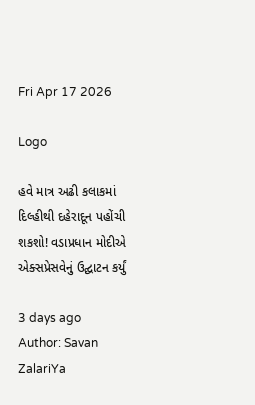Fri Apr 17 2026

Logo

હવે માત્ર અઢી કલાકમાં દિલ્હીથી દહેરાદૂન પહોંચી શકશો! વડાપ્રધાન મોદીએ એક્સપ્રેસવેનું ઉદ્ઘાટન કર્યું

3 days ago
Author: Savan ZalariYa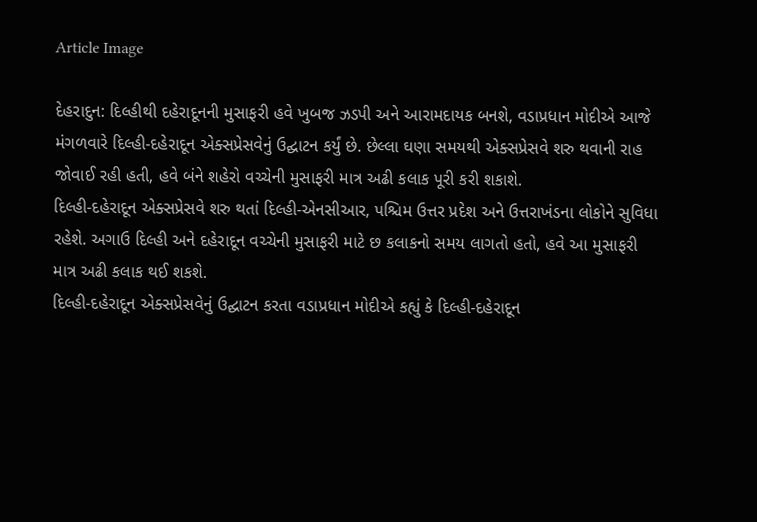Article Image

દેહરાદુન: દિલ્હીથી દહેરાદૂનની મુસાફરી હવે ખુબજ ઝડપી અને આરામદાયક બનશે, વડાપ્રધાન મોદીએ આજે મંગળવારે દિલ્હી-દહેરાદૂન એક્સપ્રેસવેનું ઉદ્ઘાટન કર્યું છે. છેલ્લા ઘણા સમયથી એક્સપ્રેસવે શરુ થવાની રાહ જોવાઈ રહી હતી, હવે બંને શહેરો વચ્ચેની મુસાફરી માત્ર અઢી કલાક પૂરી કરી શકાશે.
દિલ્હી-દહેરાદૂન એક્સપ્રેસવે શરુ થતાં દિલ્હી-એનસીઆર, પશ્ચિમ ઉત્તર પ્રદેશ અને ઉત્તરાખંડના લોકોને સુવિધા રહેશે. અગાઉ દિલ્હી અને દહેરાદૂન વચ્ચેની મુસાફરી માટે છ કલાકનો સમય લાગતો હતો, હવે આ મુસાફરી માત્ર અઢી કલાક થઈ શકશે.
દિલ્હી-દહેરાદૂન એક્સપ્રેસવેનું ઉદ્ઘાટન કરતા વડાપ્રધાન મોદીએ કહ્યું કે દિલ્હી-દહેરાદૂન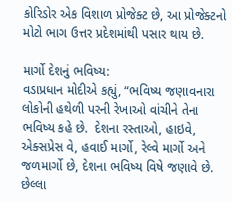કોરિડોર એક વિશાળ પ્રોજેક્ટ છે, આ પ્રોજેક્ટનો મોટો ભાગ ઉત્તર પ્રદેશમાંથી પસાર થાય છે.

માર્ગો દેશનું ભવિષ્ય:
વડાપ્રધાન મોદીએ કહ્યું, “ભવિષ્ય જણાવનારા લોકોની હથેળી પરની રેખાઓ વાંચીને તેના ભવિષ્ય કહે છે.  દેશના રસ્તાઓ, હાઇવે, એક્સપ્રેસ વે, હવાઈ માર્ગો, રેલ્વે માર્ગો અને જળમાર્ગો છે, દેશના ભવિષ્ય વિષે જણાવે છે. છેલ્લા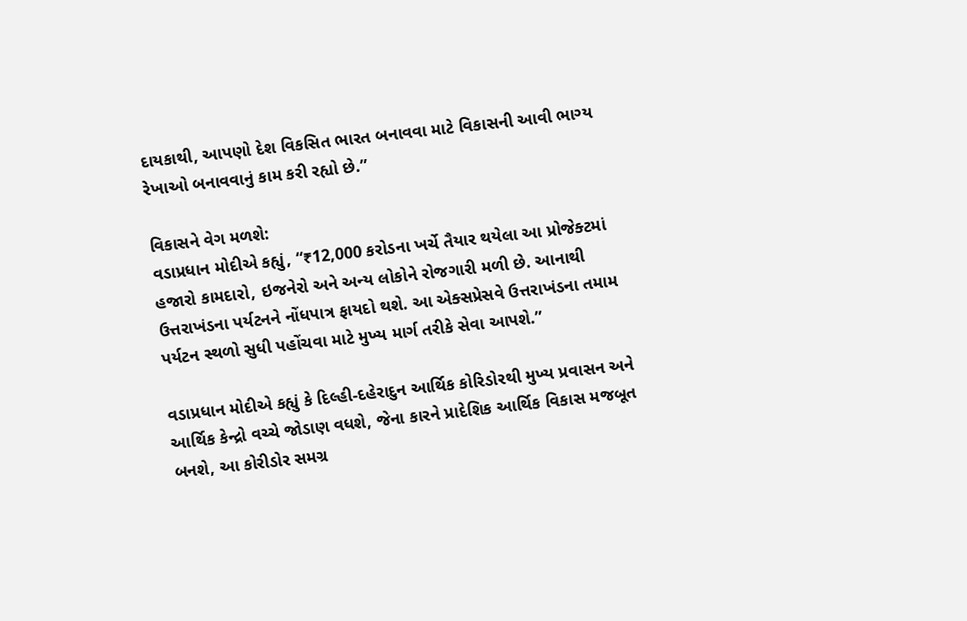દાયકાથી, આપણો દેશ વિકસિત ભારત બનાવવા માટે વિકાસની આવી ભાગ્ય રેખાઓ બનાવવાનું કામ કરી રહ્યો છે.”

વિકાસને વેગ મળશે:
વડાપ્રધાન મોદીએ કહ્યું, “₹12,000 કરોડના ખર્ચે તૈયાર થયેલા આ પ્રોજેક્ટમાં હજારો કામદારો, ઇજનેરો અને અન્ય લોકોને રોજગારી મળી છે. આનાથી ઉત્તરાખંડના પર્યટનને નોંધપાત્ર ફાયદો થશે. આ એક્સપ્રેસવે ઉત્તરાખંડના તમામ પર્યટન સ્થળો સુધી પહોંચવા માટે મુખ્ય માર્ગ તરીકે સેવા આપશે.”

વડાપ્રધાન મોદીએ કહ્યું કે દિલ્હી-દહેરાદુન આર્થિક કોરિડોરથી મુખ્ય પ્રવાસન અને આર્થિક કેન્દ્રો વચ્ચે જોડાણ વધશે, જેના કારને પ્રાદેશિક આર્થિક વિકાસ મજબૂત બનશે, આ કોરીડોર સમગ્ર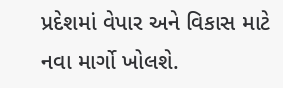પ્રદેશમાં વેપાર અને વિકાસ માટે નવા માર્ગો ખોલશે.